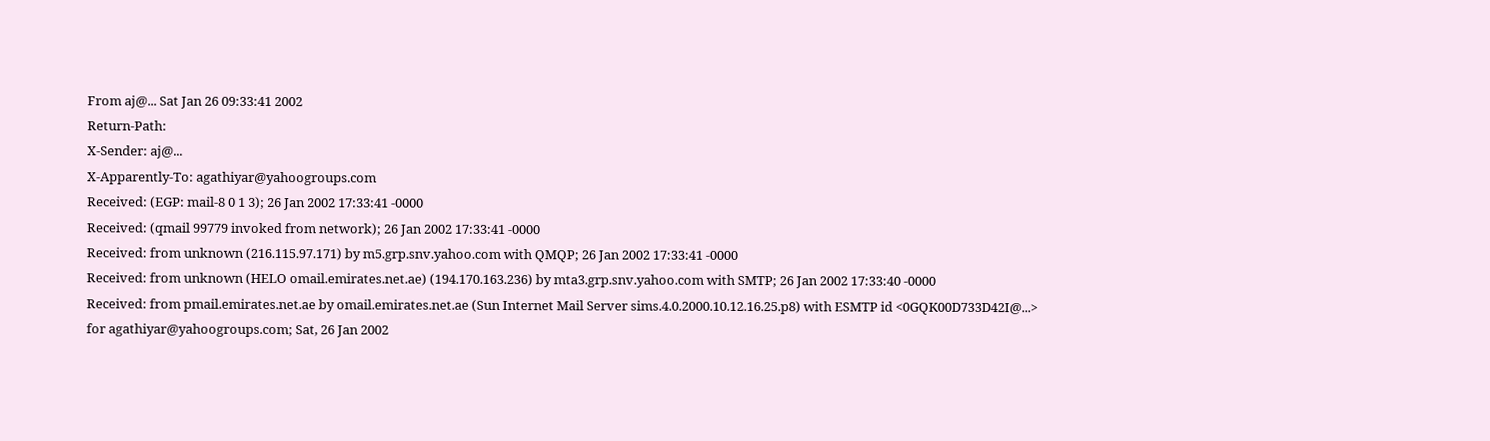From aj@... Sat Jan 26 09:33:41 2002
Return-Path:
X-Sender: aj@...
X-Apparently-To: agathiyar@yahoogroups.com
Received: (EGP: mail-8 0 1 3); 26 Jan 2002 17:33:41 -0000
Received: (qmail 99779 invoked from network); 26 Jan 2002 17:33:41 -0000
Received: from unknown (216.115.97.171) by m5.grp.snv.yahoo.com with QMQP; 26 Jan 2002 17:33:41 -0000
Received: from unknown (HELO omail.emirates.net.ae) (194.170.163.236) by mta3.grp.snv.yahoo.com with SMTP; 26 Jan 2002 17:33:40 -0000
Received: from pmail.emirates.net.ae by omail.emirates.net.ae (Sun Internet Mail Server sims.4.0.2000.10.12.16.25.p8) with ESMTP id <0GQK00D733D42I@...> for agathiyar@yahoogroups.com; Sat, 26 Jan 2002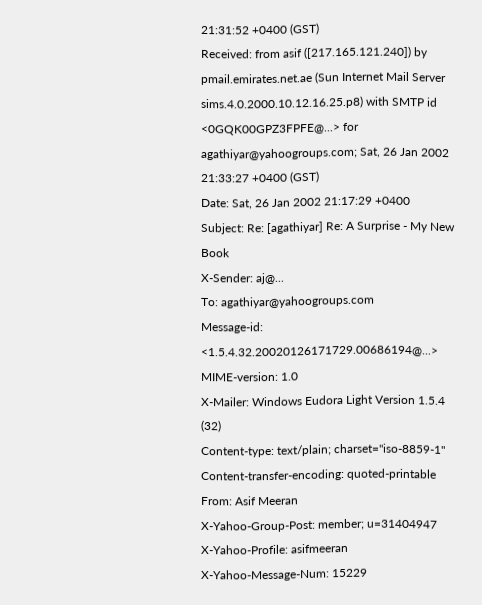21:31:52 +0400 (GST)
Received: from asif ([217.165.121.240]) by pmail.emirates.net.ae (Sun Internet Mail Server sims.4.0.2000.10.12.16.25.p8) with SMTP id <0GQK00GPZ3FPFE@...> for agathiyar@yahoogroups.com; Sat, 26 Jan 2002 21:33:27 +0400 (GST)
Date: Sat, 26 Jan 2002 21:17:29 +0400
Subject: Re: [agathiyar] Re: A Surprise - My New Book
X-Sender: aj@...
To: agathiyar@yahoogroups.com
Message-id: <1.5.4.32.20020126171729.00686194@...>
MIME-version: 1.0
X-Mailer: Windows Eudora Light Version 1.5.4 (32)
Content-type: text/plain; charset="iso-8859-1"
Content-transfer-encoding: quoted-printable
From: Asif Meeran
X-Yahoo-Group-Post: member; u=31404947
X-Yahoo-Profile: asifmeeran
X-Yahoo-Message-Num: 15229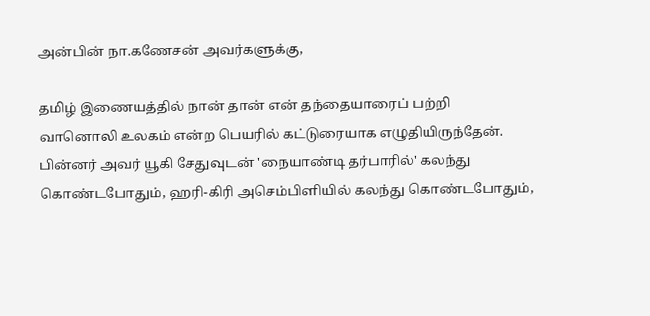அன்பின் நா.கணேசன் அவர்களுக்கு,

தமிழ் இணையத்தில் நான் தான் என் தந்தையாரைப் பற்றி
வானொலி உலகம் என்ற பெயரில் கட்டுரையாக எழுதியிருந்தேன்.
பின்னர் அவர் யூகி சேதுவுடன் 'நையாண்டி தர்பாரில்' கலந்து
கொண்டபோதும், ஹரி-கிரி அசெம்பிளியில் கலந்து கொண்டபோதும்,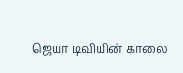ஜெயா டிவியின் காலை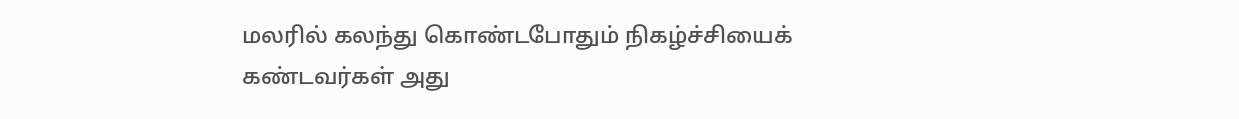மலரில் கலந்து கொண்டபோதும் நிகழ்ச்சியைக்
கண்டவர்கள் அது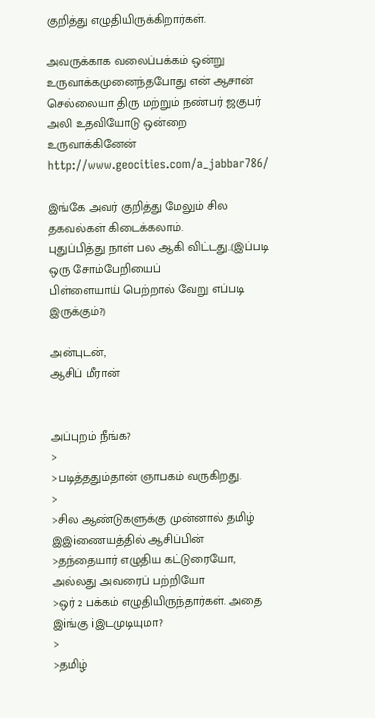குறித்து எழுதியிருக்கிறார்கள்.

அவருக்காக வலைப்பக்கம் ஒன்று உருவாக்கமுனைந்தபோது என் ஆசான்
செல்லையா திரு மற்றும் நண்பர் ஜகுபர் அலி உதவியோடு ஒன்றை உருவாக்கினேன்
http://www.geocities.com/a_jabbar786/

இங்கே அவர் குறித்து மேலும் சில தகவல்கள் கிடைக்கலாம்.
புதுப்பித்து நாள் பல ஆகி விட்டது..(இப்படி ஒரு சோம்பேறியைப்
பிள்ளையாய் பெற்றால் வேறு எப்படி இருக்கும்?)

அன்புடன்,
ஆசிப் மீரான்


அப்புறம் நீங்க?
>
>படித்ததும்தான் ஞாபகம் வருகிறது.
>
>சில ஆண்டுகளுக்கு முன்னால் தமிழ் இஇiணையத்தில் ஆசிப்பின்
>தந்தையார் எழுதிய கட்டுரையோ, அல்லது அவரைப் பற்றியோ
>ஒர் 2 பக்கம் எழுதியிருந்தார்கள். அதை இiங்கு iஇடமுடியுமா?
>
>தமிழ்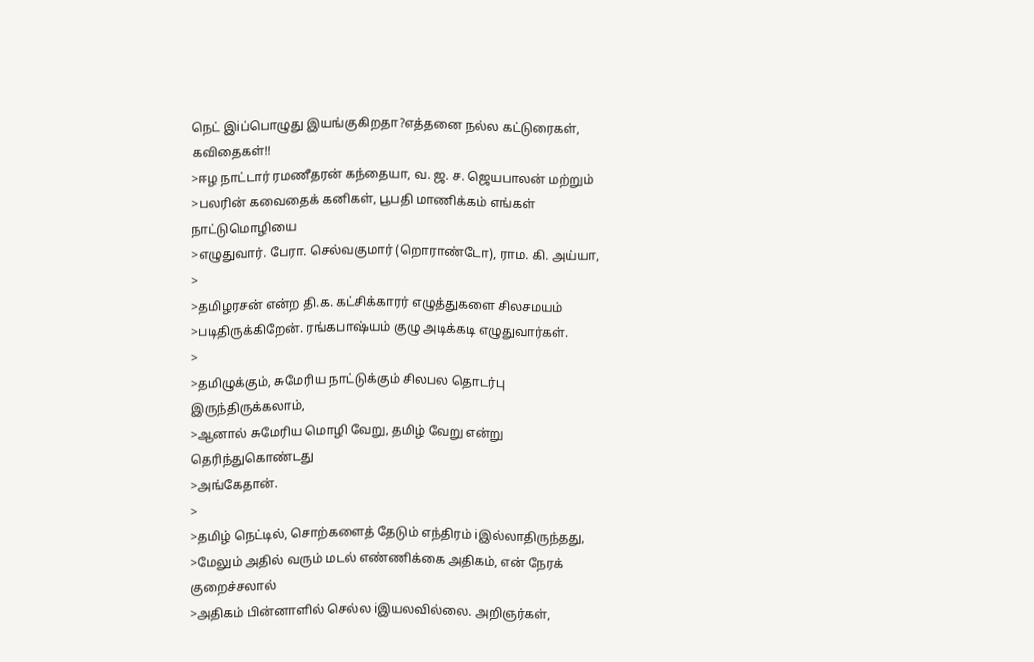நெட் இiப்பொழுது இயங்குகிறதா?எத்தனை நல்ல கட்டுரைகள், கவிதைகள்!!
>ஈழ நாட்டார் ரமணீதரன் கந்தையா, வ. ஜ. ச. ஜெயபாலன் மற்றும்
>பலரின் கவைதைக் கனிகள், பூபதி மாணிக்கம் எங்கள் நாட்டுமொழியை
>எழுதுவார். பேரா. செல்வகுமார் (றொராண்டோ), ராம. கி. அய்யா,
>
>தமிழரசன் என்ற தி.க. கட்சிக்காரர் எழுத்துகளை சிலசமயம்
>படிதிருக்கிறேன். ரங்கபாஷ்யம் குழு அடிக்கடி எழுதுவார்கள்.
>
>தமிழுக்கும், சுமேரிய நாட்டுக்கும் சிலபல தொடர்பு இருந்திருக்கலாம்,
>ஆனால் சுமேரிய மொழி வேறு, தமிழ் வேறு என்று தெரிந்துகொண்டது
>அங்கேதான்.
>
>தமிழ் நெட்டில், சொற்களைத் தேடும் எந்திரம் iஇல்லாதிருந்தது,
>மேலும் அதில் வரும் மடல் எண்ணிக்கை அதிகம், என் நேரக் குறைச்சலால்
>அதிகம் பின்னாளில் செல்ல iஇயலவில்லை. அறிஞர்கள்,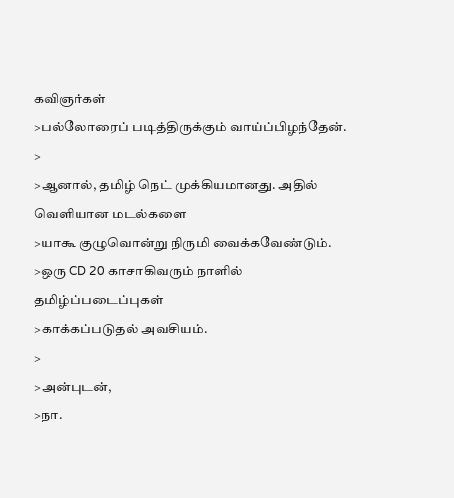கவிஞர்கள்
>பல்லோரைப் படித்திருக்கும் வாய்ப்பிழந்தேன்.
>
>ஆனால், தமிழ் நெட் முக்கியமானது. அதில் வெளியான மடல்களை
>யாகூ குழுவொன்று நிருமி வைக்கவேண்டும்.
>ஒரு CD 20 காசாகிவரும் நாளில் தமிழ்ப்படைப்புகள்
>காக்கப்படுதல் அவசியம்.
>
>அன்புடன்,
>நா.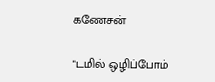கணேசன்

"டமில் ஒழிப்போம்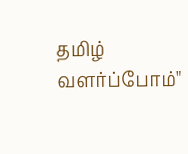தமிழ் வளர்ப்போம்"